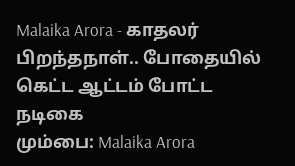Malaika Arora - காதலர் பிறந்தநாள்.. போதையில் கெட்ட ஆட்டம் போட்ட நடிகை
மும்பை: Malaika Arora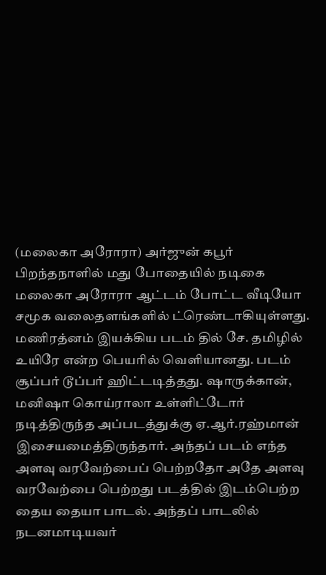(மலைகா அரோரா) அர்ஜுன் கபூர் பிறந்தநாளில் மது போதையில் நடிகை மலைகா அரோரா ஆட்டம் போட்ட வீடியோ சமூக வலைதளங்களில் ட்ரெண்டாகியுள்ளது.
மணிரத்னம் இயக்கிய படம் தில் சே. தமிழில் உயிரே என்ற பெயரில் வெளியானது. படம் சூப்பர் டூப்பர் ஹிட்டடித்தது. ஷாருக்கான், மனிஷா கொய்ராலா உள்ளிட்டோர் நடித்திருந்த அப்படத்துக்கு ஏ.ஆர்.ரஹ்மான் இசையமைத்திருந்தார். அந்தப் படம் எந்த அளவு வரவேற்பைப் பெற்றதோ அதே அளவு வரவேற்பை பெற்றது படத்தில் இடம்பெற்ற தைய தையா பாடல். அந்தப் பாடலில் நடனமாடியவர்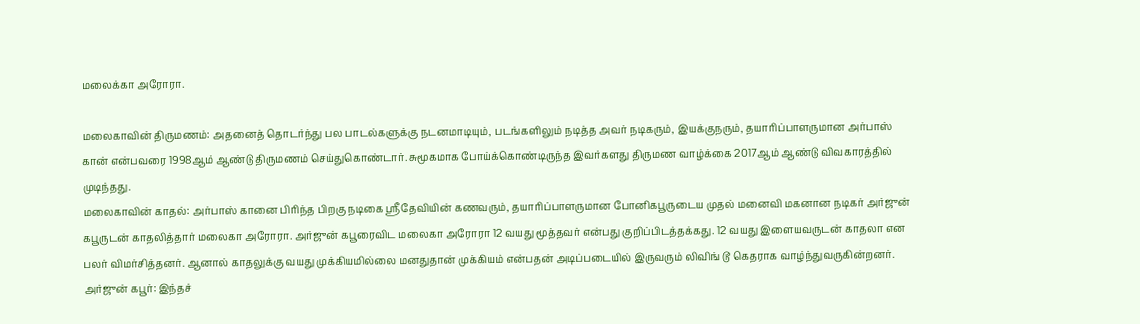மலைக்கா அரோரா.

மலைகாவின் திருமணம்: அதனைத் தொடர்ந்து பல பாடல்களுக்கு நடனமாடியும், படங்களிலும் நடித்த அவர் நடிகரும், இயக்குநரும், தயாரிப்பாளருமான அர்பாஸ் கான் என்பவரை 1998ஆம் ஆண்டு திருமணம் செய்துகொண்டார். சுமூகமாக போய்க்கொண்டிருந்த இவர்களது திருமண வாழ்க்கை 2017ஆம் ஆண்டு விவகாரத்தில் முடிந்தது.
மலைகாவின் காதல்: அர்பாஸ் கானை பிரிந்த பிறகு நடிகை ஸ்ரீதேவியின் கணவரும், தயாரிப்பாளருமான போனிகபூருடைய முதல் மனைவி மகனான நடிகர் அர்ஜுன் கபூருடன் காதலித்தார் மலைகா அரோரா. அர்ஜுன் கபூரைவிட மலைகா அரோரா 12 வயது மூத்தவர் என்பது குறிப்பிடத்தக்கது. 12 வயது இளையவருடன் காதலா என பலர் விமர்சித்தனர். ஆனால் காதலுக்கு வயது முக்கியமில்லை மனதுதான் முக்கியம் என்பதன் அடிப்படையில் இருவரும் லிவிங் டூ கெதராக வாழ்ந்துவருகின்றனர்.
அர்ஜுன் கபூர்: இந்தச்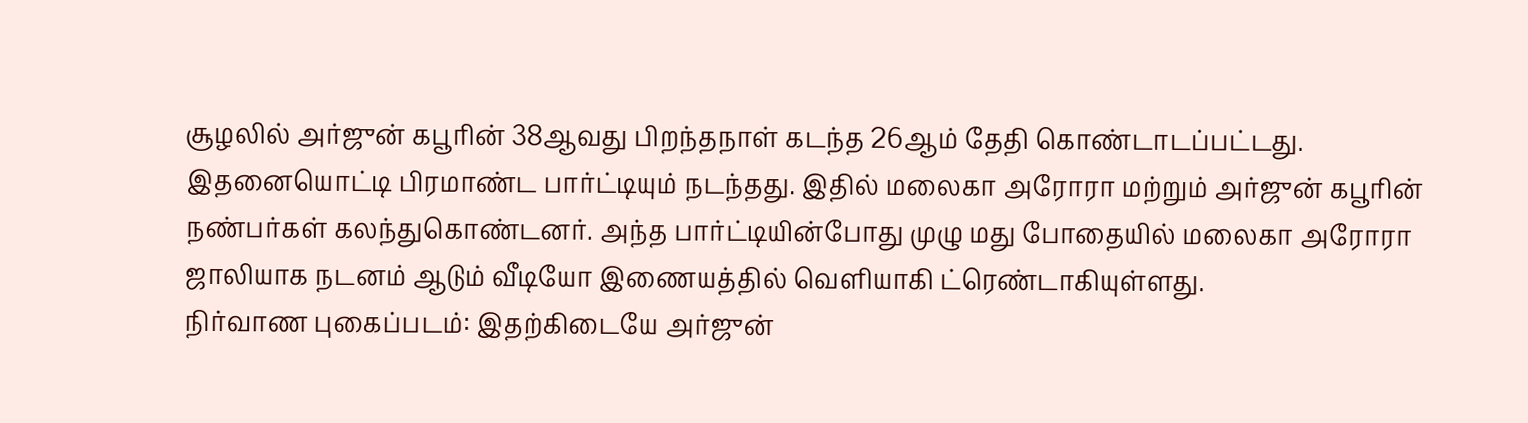சூழலில் அர்ஜுன் கபூரின் 38ஆவது பிறந்தநாள் கடந்த 26ஆம் தேதி கொண்டாடப்பட்டது. இதனையொட்டி பிரமாண்ட பார்ட்டியும் நடந்தது. இதில் மலைகா அரோரா மற்றும் அர்ஜுன் கபூரின் நண்பர்கள் கலந்துகொண்டனர். அந்த பார்ட்டியின்போது முழு மது போதையில் மலைகா அரோரா ஜாலியாக நடனம் ஆடும் வீடியோ இணையத்தில் வெளியாகி ட்ரெண்டாகியுள்ளது.
நிர்வாண புகைப்படம்: இதற்கிடையே அர்ஜுன்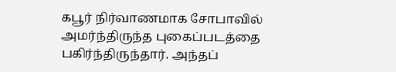கபூர் நிர்வாணமாக சோபாவில் அமர்ந்திருந்த புகைப்படத்தை பகிர்ந்திருந்தார். அந்தப்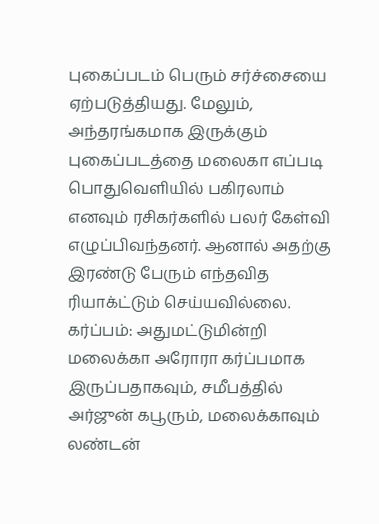புகைப்படம் பெரும் சர்ச்சையை ஏற்படுத்தியது. மேலும், அந்தரங்கமாக இருக்கும் புகைப்படத்தை மலைகா எப்படி பொதுவெளியில் பகிரலாம் எனவும் ரசிகர்களில் பலர் கேள்வி எழுப்பிவந்தனர். ஆனால் அதற்கு இரண்டு பேரும் எந்தவித ரியாக்ட்டும் செய்யவில்லை.
கர்ப்பம்: அதுமட்டுமின்றி மலைக்கா அரோரா கர்ப்பமாக இருப்பதாகவும், சமீபத்தில் அர்ஜுன் கபூரும், மலைக்காவும் லண்டன்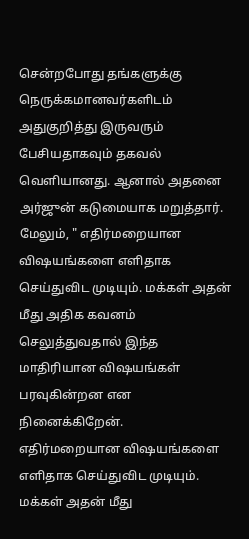சென்றபோது தங்களுக்கு நெருக்கமானவர்களிடம் அதுகுறித்து இருவரும் பேசியதாகவும் தகவல் வெளியானது. ஆனால் அதனை அர்ஜுன் கடுமையாக மறுத்தார். மேலும், " எதிர்மறையான விஷயங்களை எளிதாக செய்துவிட முடியும். மக்கள் அதன் மீது அதிக கவனம் செலுத்துவதால் இந்த மாதிரியான விஷயங்கள் பரவுகின்றன என நினைக்கிறேன்.
எதிர்மறையான விஷயங்களை எளிதாக செய்துவிட முடியும். மக்கள் அதன் மீது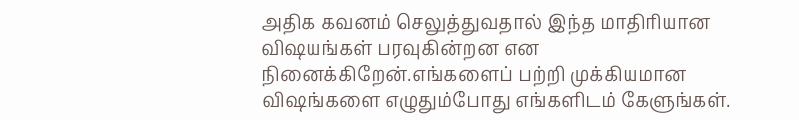அதிக கவனம் செலுத்துவதால் இந்த மாதிரியான விஷயங்கள் பரவுகின்றன என நினைக்கிறேன்.எங்களைப் பற்றி முக்கியமான விஷங்களை எழுதும்போது எங்களிடம் கேளுங்கள்.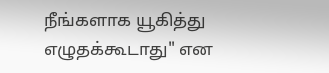நீங்களாக யூகித்து எழுதக்கூடாது" என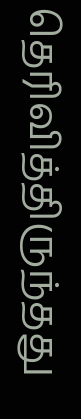தெரிவித்திருந்தது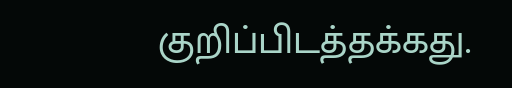குறிப்பிடத்தக்கது.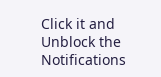Click it and Unblock the Notifications